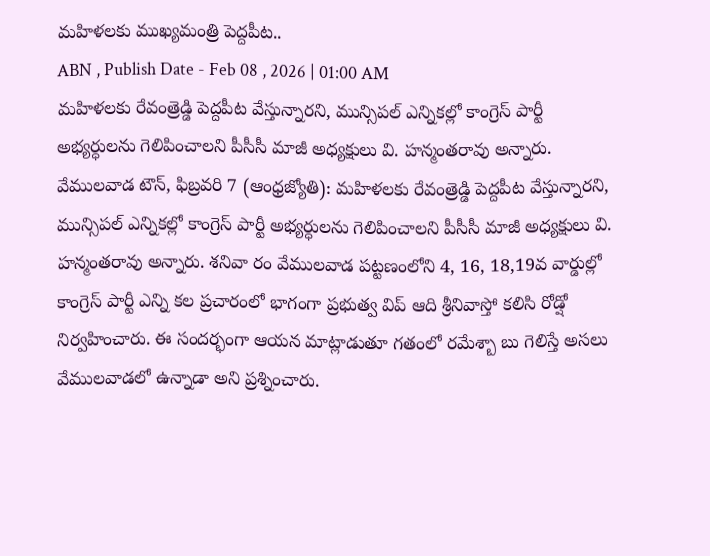మహిళలకు ముఖ్యమంత్రి పెద్దపీట..
ABN , Publish Date - Feb 08 , 2026 | 01:00 AM
మహిళలకు రేవంత్రెడ్డి పెద్దపీట వేస్తున్నారని, మున్సిపల్ ఎన్నికల్లో కాంగ్రెస్ పార్టీ అభ్యర్ధులను గెలిపించాలని పీసీసీ మాజీ అధ్యక్షులు వి. హన్మంతరావు అన్నారు.
వేములవాడ టౌన్, ఫిబ్రవరి 7 (ఆంధ్రజ్యోతి): మహిళలకు రేవంత్రెడ్డి పెద్దపీట వేస్తున్నారని, మున్సిపల్ ఎన్నికల్లో కాంగ్రెస్ పార్టీ అభ్యర్ధులను గెలిపించాలని పీసీసీ మాజీ అధ్యక్షులు వి. హన్మంతరావు అన్నారు. శనివా రం వేములవాడ పట్టణంలోని 4, 16, 18,19వ వార్డుల్లో కాంగ్రెస్ పార్టీ ఎన్ని కల ప్రచారంలో భాగంగా ప్రభుత్వ విప్ ఆది శ్రీనివాస్తో కలిసి రోడ్షో నిర్వహించారు. ఈ సందర్భంగా ఆయన మాట్లాడుతూ గతంలో రమేశ్బా బు గెలిస్తే అసలు వేములవాడలో ఉన్నాడా అని ప్రశ్నించారు.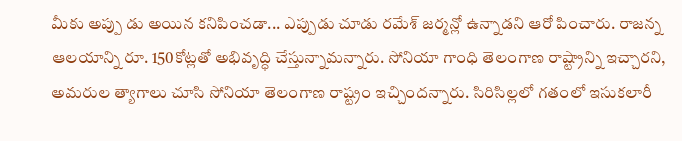మీకు అప్పు డు అయిన కనిపించడా... ఎప్పుడు చూడు రమేశ్ జర్మన్లో ఉన్నాడని ఆరో పించారు. రాజన్న ఆలయాన్ని రూ. 150కోట్లతో అభివృద్ధి చేస్తున్నామన్నారు. సోనియా గాంధి తెలంగాణ రాష్ట్రాన్ని ఇచ్చారని, అమరుల త్యాగాలు చూసి సోనియా తెలంగాణ రాష్ట్రం ఇచ్చిందన్నారు. సిరిసిల్లలో గతంలో ఇసుకలారీ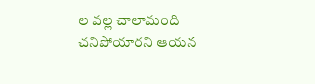ల వల్ల చాలామంది చనిపోయారని ఆయన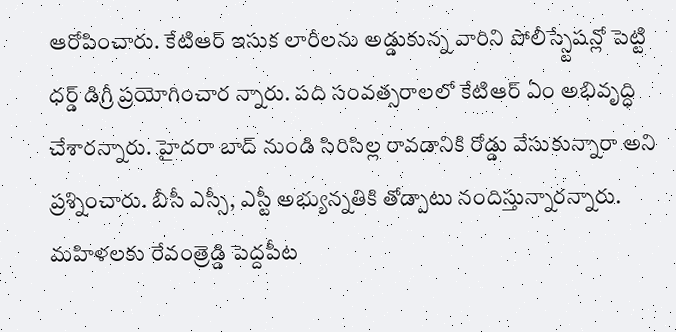ఆరోపించారు. కేటిఆర్ ఇసుక లారీలను అడ్డుకున్న వారిని పోలీస్స్టేషన్లో పెట్టి ధర్డ్ డిగ్రీ ప్రయోగించార న్నారు. పది సంవత్సరాలలో కేటిఆర్ ఏం అభివృద్ధి చేశారన్నారు. హైదరా బాద్ నుండి సిరిసిల్ల రావడానికి రోడ్డు వేసుకున్నారా అని ప్రశ్నించారు. బీసీ ఎస్సీ, ఎస్టీ అభ్యున్నతికి తోడ్పాటు నందిస్తున్నారన్నారు. మహిళలకు రేవంత్రెడ్డి పెద్దపీట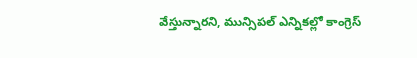వేస్తున్నారని, మున్సిపల్ ఎన్నికల్లో కాంగ్రెస్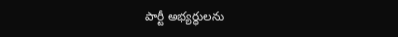పార్టీ అభ్యర్ధులను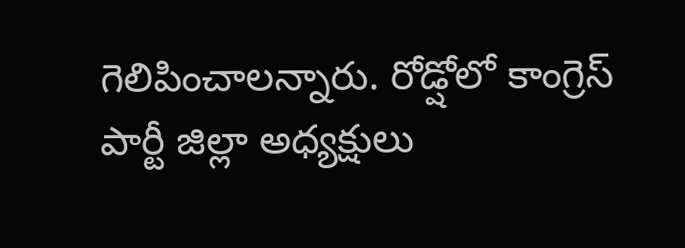గెలిపించాలన్నారు. రోడ్షోలో కాంగ్రెస్ పార్టీ జిల్లా అధ్యక్షులు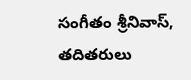సంగీతం శ్రీనివాస్, తదితరులు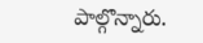పాల్గొన్నారు.